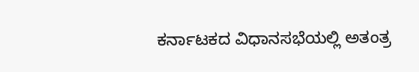ಕರ್ನಾಟಕದ ವಿಧಾನಸಭೆಯಲ್ಲಿ ಅತಂತ್ರ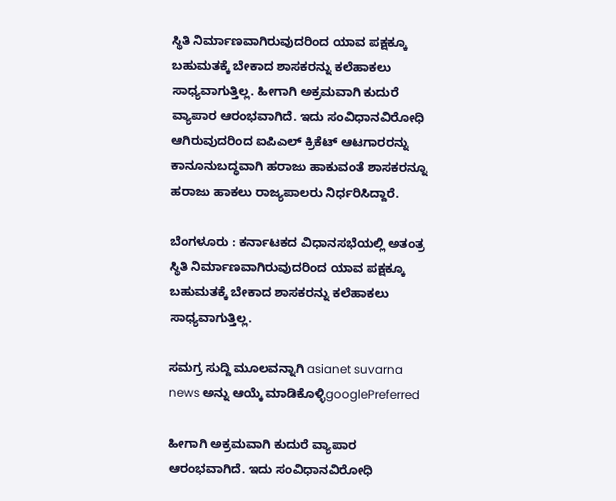ಸ್ಥಿತಿ ನಿರ್ಮಾಣವಾಗಿರುವುದರಿಂದ ಯಾವ ಪಕ್ಷಕ್ಕೂ ಬಹುಮತಕ್ಕೆ ಬೇಕಾದ ಶಾಸಕರನ್ನು ಕಲೆಹಾಕಲು ಸಾಧ್ಯವಾಗುತ್ತಿಲ್ಲ. ಹೀಗಾಗಿ ಅಕ್ರಮವಾಗಿ ಕುದುರೆ ವ್ಯಾಪಾರ ಆರಂಭವಾಗಿದೆ. ಇದು ಸಂವಿಧಾನವಿರೋಧಿ ಆಗಿರುವುದರಿಂದ ಐಪಿಎಲ್ ಕ್ರಿಕೆಟ್ ಆಟಗಾರರನ್ನು ಕಾನೂನುಬದ್ಧವಾಗಿ ಹರಾಜು ಹಾಕುವಂತೆ ಶಾಸಕರನ್ನೂ ಹರಾಜು ಹಾಕಲು ರಾಜ್ಯಪಾಲರು ನಿರ್ಧರಿಸಿದ್ದಾರೆ.

ಬೆಂಗಳೂರು : ಕರ್ನಾಟಕದ ವಿಧಾನಸಭೆಯಲ್ಲಿ ಅತಂತ್ರ ಸ್ಥಿತಿ ನಿರ್ಮಾಣವಾಗಿರುವುದರಿಂದ ಯಾವ ಪಕ್ಷಕ್ಕೂ ಬಹುಮತಕ್ಕೆ ಬೇಕಾದ ಶಾಸಕರನ್ನು ಕಲೆಹಾಕಲು ಸಾಧ್ಯವಾಗುತ್ತಿಲ್ಲ.

ಸಮಗ್ರ ಸುದ್ದಿ ಮೂಲವನ್ನಾಗಿ asianet suvarna news ಅನ್ನು ಆಯ್ಕೆ ಮಾಡಿಕೊಳ್ಳಿgooglePreferred

ಹೀಗಾಗಿ ಅಕ್ರಮವಾಗಿ ಕುದುರೆ ವ್ಯಾಪಾರ ಆರಂಭವಾಗಿದೆ. ಇದು ಸಂವಿಧಾನವಿರೋಧಿ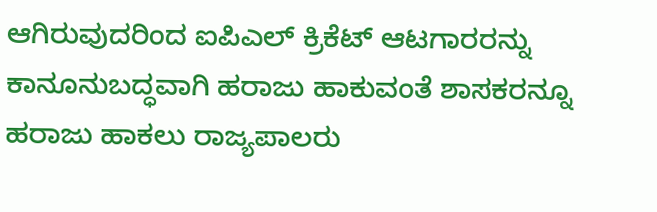ಆಗಿರುವುದರಿಂದ ಐಪಿಎಲ್ ಕ್ರಿಕೆಟ್ ಆಟಗಾರರನ್ನು ಕಾನೂನುಬದ್ಧವಾಗಿ ಹರಾಜು ಹಾಕುವಂತೆ ಶಾಸಕರನ್ನೂ ಹರಾಜು ಹಾಕಲು ರಾಜ್ಯಪಾಲರು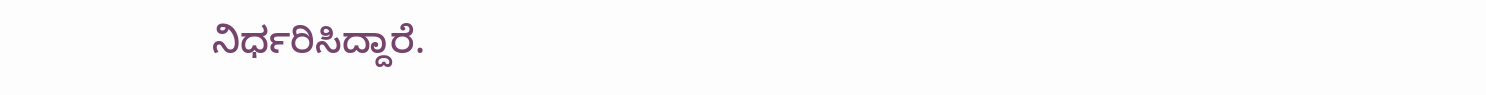ನಿರ್ಧರಿಸಿದ್ದಾರೆ.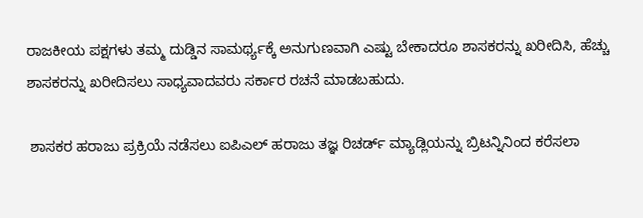ರಾಜಕೀಯ ಪಕ್ಷಗಳು ತಮ್ಮ ದುಡ್ಡಿನ ಸಾಮರ್ಥ್ಯಕ್ಕೆ ಅನುಗುಣವಾಗಿ ಎಷ್ಟು ಬೇಕಾದರೂ ಶಾಸಕರನ್ನು ಖರೀದಿಸಿ, ಹೆಚ್ಚು ಶಾಸಕರನ್ನು ಖರೀದಿಸಲು ಸಾಧ್ಯವಾದವರು ಸರ್ಕಾರ ರಚನೆ ಮಾಡಬಹುದು.

 ಶಾಸಕರ ಹರಾಜು ಪ್ರಕ್ರಿಯೆ ನಡೆಸಲು ಐಪಿಎಲ್ ಹರಾಜು ತಜ್ಞ ರಿಚರ್ಡ್ ಮ್ಯಾಡ್ಲಿಯನ್ನು ಬ್ರಿಟನ್ನಿನಿಂದ ಕರೆಸಲಾ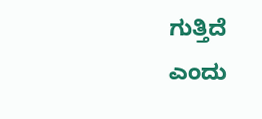ಗುತ್ತಿದೆ ಎಂದು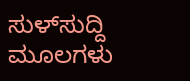ಸುಳ್‌ಸುದ್ದಿ ಮೂಲಗಳು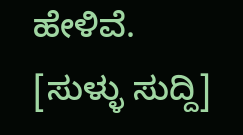ಹೇಳಿವೆ. [ಸುಳ್ಳು ಸುದ್ದಿ]